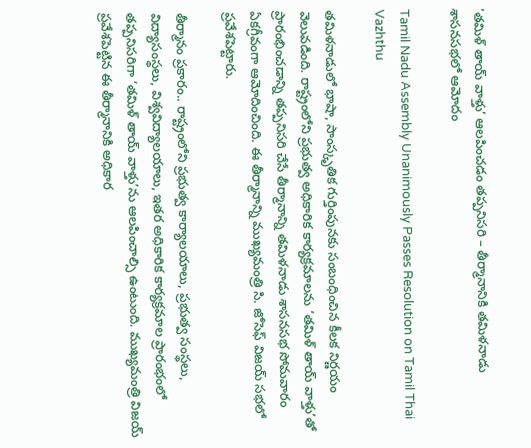‘తమిళ్ తాయ్ వాళ్తు’ ఆలపించడం తప్పనిసరి – తీర్మానానికి తమిళనాడు శాసనసభలో ఆమోదం

Tamil Nadu Assembly Unanimously Passes Resolution on Tamil Thai Vazhthu

తమిళనాడులో భాషా, సాంస్కృతిక గుర్తింపునకు సంబంధించిన కీలక నిర్ణయం వెలువడింది. రాష్ట్రంలోని ప్రభుత్వ అధికారిక కార్యక్రమాలను ‘తమిళ్ తాయ్ వాళ్తు’తో ప్రారంభించడాన్ని తప్పనిసరి చేసే తీర్మానాన్ని తమిళనాడు శాసనసభ సోమవారం ఏకగ్రీవంగా ఆమోదించింది. ఈ తీర్మానాన్ని ముఖ్యమంత్రి సి. జోసెఫ్ విజయ్ సభలో ప్రవేశపెట్టారు.

తీర్మానం ప్రకారం.. రాష్ట్రంలోని ప్రభుత్వ కార్యాలయాలు, ప్రభుత్వ సంస్థలు, విద్యాసంస్థలు, విశ్వవిద్యాలయాలు, ఇతర అధికారిక కార్యక్రమాల ప్రారంభంలో తప్పనిసరిగా ‘తమిళ్ తాయ్ వాళ్తు’ను ఆలపించాల్సి ఉంటుంది. ముఖ్యమంత్రి విజయ్ ప్రవేశపెట్టిన ఈ తీర్మానానికి అధికార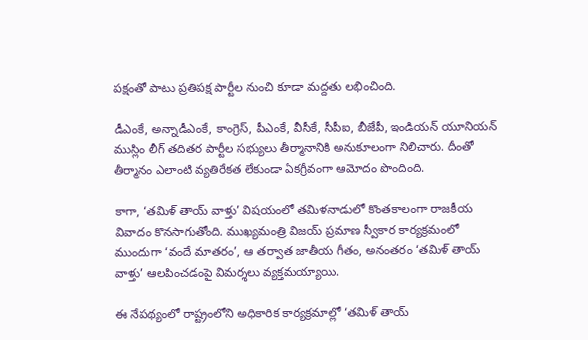పక్షంతో పాటు ప్రతిపక్ష పార్టీల నుంచి కూడా మద్దతు లభించింది.

డీఎంకే, అన్నాడీఎంకే, కాంగ్రెస్, పీఎంకే, వీసీకే, సీపీఐ, బీజేపీ, ఇండియన్ యూనియన్ ముస్లిం లీగ్ తదితర పార్టీల సభ్యులు తీర్మానానికి అనుకూలంగా నిలిచారు. దీంతో తీర్మానం ఎలాంటి వ్యతిరేకత లేకుండా ఏకగ్రీవంగా ఆమోదం పొందింది.

కాగా, ‘తమిళ్ తాయ్ వాళ్తు’ విషయంలో తమిళనాడులో కొంతకాలంగా రాజకీయ వివాదం కొనసాగుతోంది. ముఖ్యమంత్రి విజయ్ ప్రమాణ స్వీకార కార్యక్రమంలో ముందుగా ‘వందే మాతరం’, ఆ తర్వాత జాతీయ గీతం, అనంతరం ‘తమిళ్ తాయ్ వాళ్తు’ ఆలపించడంపై విమర్శలు వ్యక్తమయ్యాయి.

ఈ నేపథ్యంలో రాష్ట్రంలోని అధికారిక కార్యక్రమాల్లో ‘తమిళ్ తాయ్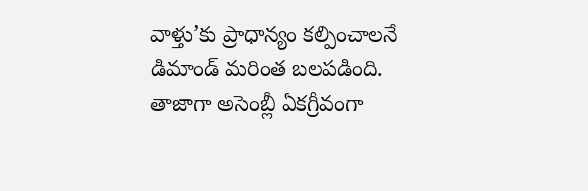వాళ్తు’కు ప్రాధాన్యం కల్పించాలనే డిమాండ్‌ మరింత బలపడింది. తాజాగా అసెంబ్లీ ఏకగ్రీవంగా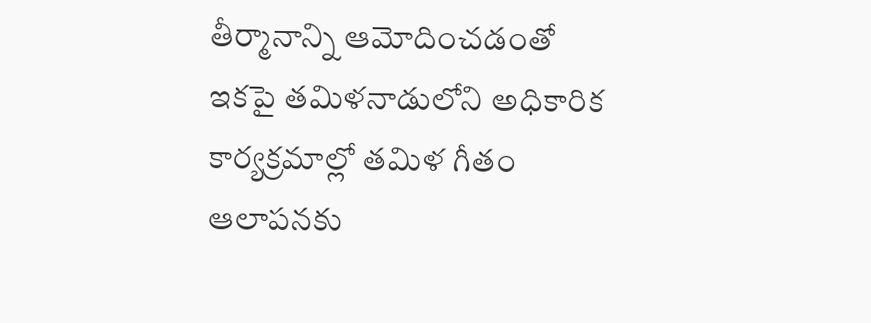తీర్మానాన్ని ఆమోదించడంతో ఇకపై తమిళనాడులోని అధికారిక కార్యక్రమాల్లో తమిళ గీతం ఆలాపనకు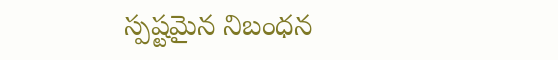స్పష్టమైన నిబంధన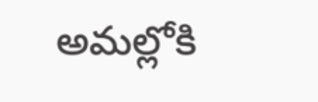అమల్లోకి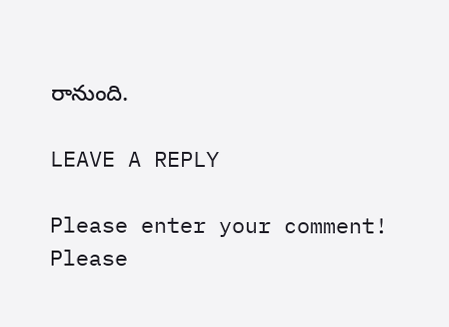రానుంది.

LEAVE A REPLY

Please enter your comment!
Please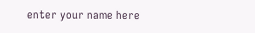enter your name here